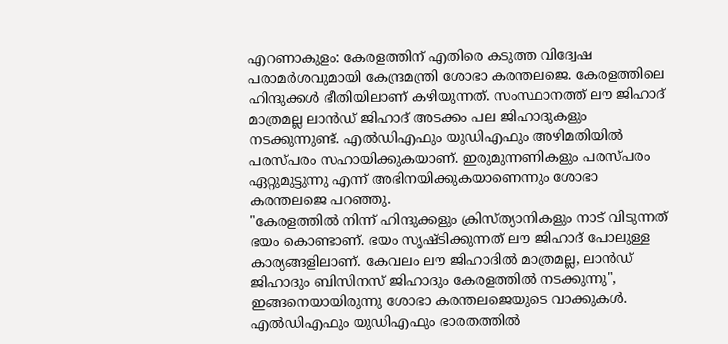എറണാകുളം: കേരളത്തിന് എതിരെ കടുത്ത വിദ്വേഷ പരാമർശവുമായി കേന്ദ്രമന്ത്രി ശോഭാ കരന്തലജെ. കേരളത്തിലെ ഹിന്ദുക്കൾ ഭീതിയിലാണ് കഴിയുന്നത്. സംസ്ഥാനത്ത് ലൗ ജിഹാദ് മാത്രമല്ല ലാൻഡ് ജിഹാദ് അടക്കം പല ജിഹാദുകളും നടക്കുന്നുണ്ട്. എൽഡിഎഫും യുഡിഎഫും അഴിമതിയിൽ പരസ്പരം സഹായിക്കുകയാണ്. ഇരുമുന്നണികളും പരസ്പരം ഏറ്റുമുട്ടുന്നു എന്ന് അഭിനയിക്കുകയാണെന്നും ശോഭാ കരന്തലജെ പറഞ്ഞു.
"കേരളത്തിൽ നിന്ന് ഹിന്ദുക്കളും ക്രിസ്ത്യാനികളും നാട് വിടുന്നത് ഭയം കൊണ്ടാണ്. ഭയം സൃഷ്ടിക്കുന്നത് ലൗ ജിഹാദ് പോലുള്ള കാര്യങ്ങളിലാണ്. കേവലം ലൗ ജിഹാദിൽ മാത്രമല്ല, ലാൻഡ് ജിഹാദും ബിസിനസ് ജിഹാദും കേരളത്തിൽ നടക്കുന്നു", ഇങ്ങനെയായിരുന്നു ശോഭാ കരന്തലജെയുടെ വാക്കുകൾ. എൽഡിഎഫും യുഡിഎഫും ഭാരതത്തിൽ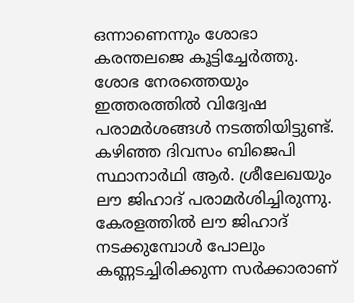ഒന്നാണെന്നും ശോഭാ കരന്തലജെ കൂട്ടിച്ചേർത്തു. ശോഭ നേരത്തെയും ഇത്തരത്തിൽ വിദ്വേഷ പരാമർശങ്ങൾ നടത്തിയിട്ടുണ്ട്.
കഴിഞ്ഞ ദിവസം ബിജെപി സ്ഥാനാർഥി ആർ. ശ്രീലേഖയും ലൗ ജിഹാദ് പരാമർശിച്ചിരുന്നു. കേരളത്തിൽ ലൗ ജിഹാദ് നടക്കുമ്പോൾ പോലും കണ്ണടച്ചിരിക്കുന്ന സർക്കാരാണ്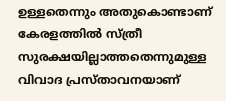ഉള്ളതെന്നും അതുകൊണ്ടാണ് കേരളത്തിൽ സ്ത്രീ സുരക്ഷയില്ലാത്തതെന്നുമുള്ള വിവാദ പ്രസ്താവനയാണ്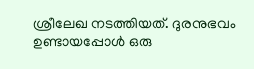ശ്രീലേഖ നടത്തിയത്. ദുരനുഭവം ഉണ്ടായപ്പോൾ ഒരു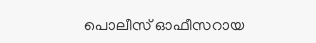പൊലീസ് ഓഫീസറായ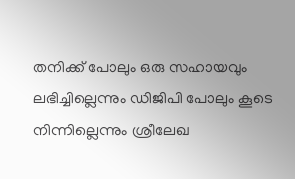തനിക്ക് പോലും ഒരു സഹായവും ലഭിച്ചില്ലെന്നും ഡിജിപി പോലും കൂടെ നിന്നില്ലെന്നും ശ്രീലേഖ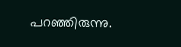പറഞ്ഞിരുന്നു.